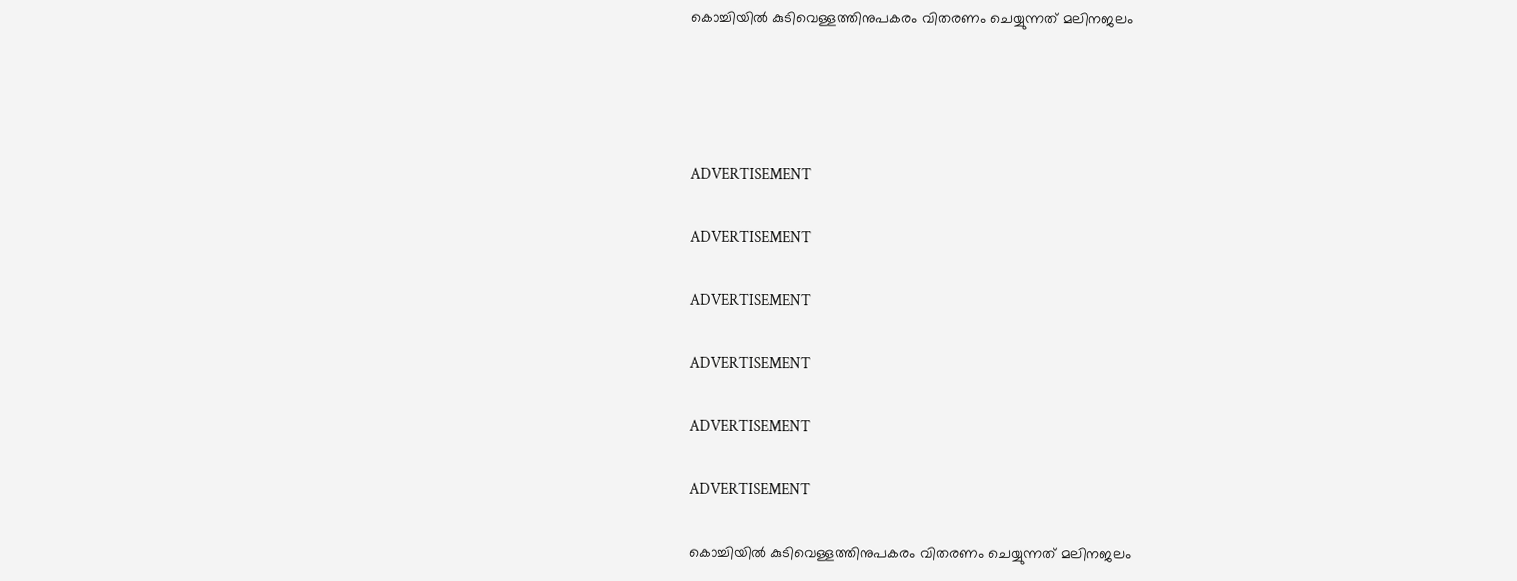കൊച്ചിയില്‍ കുടിവെള്ളത്തിനുപകരം വിതരണം ചെയ്യുന്നത് മലിനജലം




ADVERTISEMENT

ADVERTISEMENT

ADVERTISEMENT

ADVERTISEMENT

ADVERTISEMENT

ADVERTISEMENT

കൊച്ചിയില്‍ കുടിവെള്ളത്തിനുപകരം വിതരണം ചെയ്യുന്നത് മലിനജലം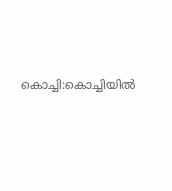കൊച്ചി:കൊച്ചിയില്‍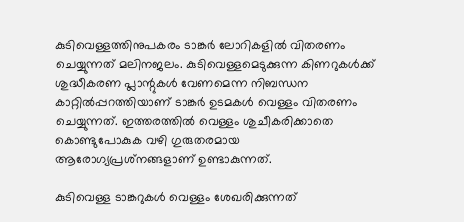കുടിവെള്ളത്തിനുപകരം ടാങ്കര്‍ ലോറികളില്‍ വിതരണം ചെയ്യുന്നത് മലിനജലം. കുടിവെള്ളമെടുക്കുന്ന കിണറുകള്‍ക്ക് ശുദ്ധീകരണ പ്ലാന്റുകള്‍ വേണമെന്ന നിബന്ധന കാറ്റില്‍പ്പറത്തിയാണ് ടാങ്കര്‍ ഉടമകള്‍ വെള്ളം വിതരണം ചെയ്യുന്നത്. ഇത്തരത്തില്‍ വെള്ളം ശുചീകരിക്കാതെ കൊണ്ടുപോകുക വഴി ഗുരുതരമായ ആരോഗ്യപ്രശ്‌നങ്ങളാണ് ഉണ്ടാകുന്നത്.

കുടിവെള്ള ടാങ്കറുകള്‍ വെള്ളം ശേഖരിക്കുന്നത്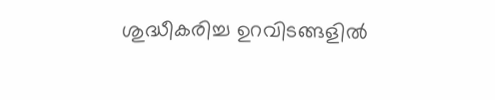ശുദ്ധീകരിച്ച ഉറവിടങ്ങളില്‍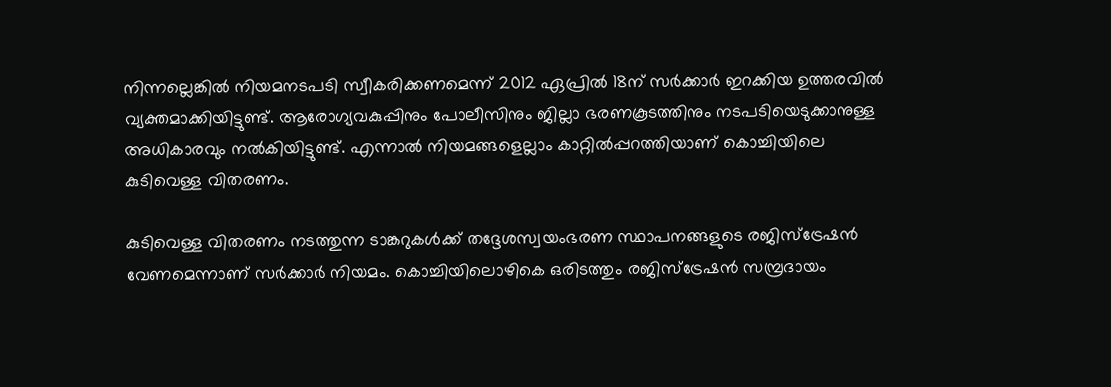നിന്നല്ലെങ്കില്‍ നിയമനടപടി സ്വീകരിക്കണമെന്ന് 2012 ഏപ്രില്‍ 18ന് സര്‍ക്കാര്‍ ഇറക്കിയ ഉത്തരവില്‍ വ്യക്തമാക്കിയിട്ടുണ്ട്. ആരോഗ്യവകുപ്പിനും പോലീസിനും ജില്ലാ ഭരണകൂടത്തിനും നടപടിയെടുക്കാനുള്ള അധികാരവും നല്‍കിയിട്ടുണ്ട്. എന്നാല്‍ നിയമങ്ങളെല്ലാം കാറ്റില്‍പ്പറത്തിയാണ് കൊച്ചിയിലെ കുടിവെള്ള വിതരണം.

കുടിവെള്ള വിതരണം നടത്തുന്ന ടാങ്കറുകള്‍ക്ക് തദ്ദേശസ്വയംഭരണ സ്ഥാപനങ്ങളുടെ രജിസ്‌ട്രേഷന്‍ വേണമെന്നാണ് സര്‍ക്കാര്‍ നിയമം. കൊച്ചിയിലൊഴികെ ഒരിടത്തും രജിസ്‌ട്രേഷന്‍ സമ്പ്രദായം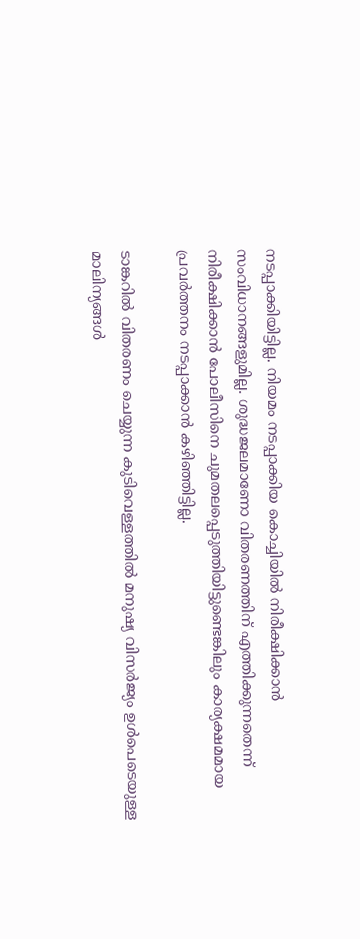നടപ്പാക്കിയിട്ടില്ല. നിയമം നടപ്പാക്കിയ കൊച്ചിയില്‍ നിരീക്ഷിക്കാന്‍ സംവിധാനങ്ങളുമില്ല. ശുദ്ധജലമാണോ വിതരണത്തിന് എത്തിക്കുന്നതെന്ന് നിരീക്ഷിക്കാന്‍ പോലീസിനെ ചുമതലപ്പെടുത്തിയിട്ടുണ്ടെങ്കിലും കാര്യക്ഷമമായ പ്രവര്‍ത്തനം നടപ്പാക്കാന്‍ കഴിഞ്ഞിട്ടില്ല.

ടാങ്കറില്‍ വിതരണം ചെയ്യുന്ന കുടിവെള്ളത്തില്‍ മനുഷ്യ വിസര്‍ജ്യം ഉള്‍പെടെയുള്ള മാലിന്യങ്ങള്‍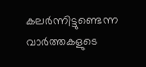കലര്‍ന്നിട്ടുണ്ടെന്ന വാര്‍ത്തകളുടെ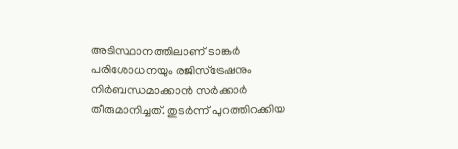അടിസ്ഥാനത്തിലാണ് ടാങ്കര്‍ പരിശോധനയും രജിസ്‌ട്രേഷനും നിര്‍ബന്ധമാക്കാന്‍ സര്‍ക്കാര്‍ തീരുമാനിച്ചത്. തുടര്‍ന്ന് പുറത്തിറക്കിയ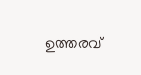ഉത്തരവ്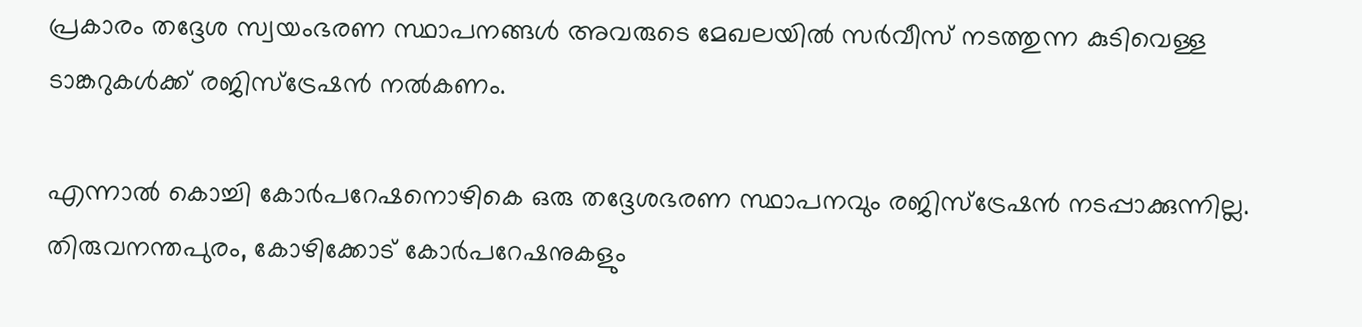പ്രകാരം തദ്ദേശ സ്വയംഭരണ സ്ഥാപനങ്ങള്‍ അവരുടെ മേഖലയില്‍ സര്‍വീസ് നടത്തുന്ന കുടിവെള്ള ടാങ്കറുകള്‍ക്ക് രജിസ്‌ട്രേഷന്‍ നല്‍കണം.

എന്നാല്‍ കൊച്ചി കോര്‍പറേഷനൊഴികെ ഒരു തദ്ദേശഭരണ സ്ഥാപനവും രജിസ്‌ട്രേഷന്‍ നടപ്പാക്കുന്നില്ല. തിരുവനന്തപുരം, കോഴിക്കോട് കോര്‍പറേഷനുകളും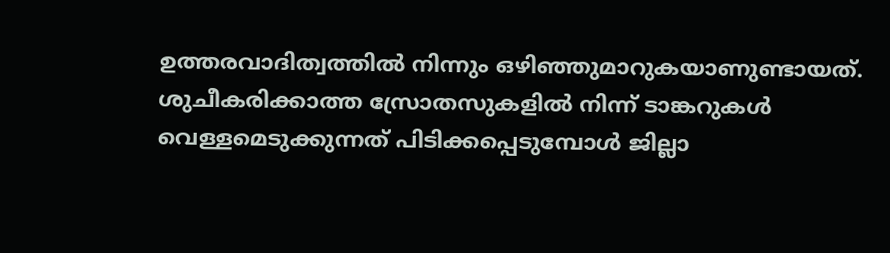ഉത്തരവാദിത്വത്തില്‍ നിന്നും ഒഴിഞ്ഞുമാറുകയാണുണ്ടായത്. ശുചീകരിക്കാത്ത സ്രോതസുകളില്‍ നിന്ന് ടാങ്കറുകള്‍ വെള്ളമെടുക്കുന്നത് പിടിക്കപ്പെടുമ്പോള്‍ ജില്ലാ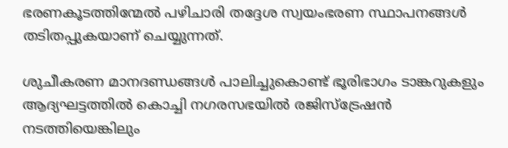ഭരണകൂടത്തിന്മേല്‍ പഴിചാരി തദ്ദേശ സ്വയംഭരണ സ്ഥാപനങ്ങള്‍ തടിതപ്പുകയാണ് ചെയ്യുന്നത്.

ശുചീകരണ മാനദണ്ഡങ്ങള്‍ പാലിച്ചുകൊണ്ട് ഭൂരിഭാഗം ടാങ്കറുകളും ആദ്യഘട്ടത്തില്‍ കൊച്ചി നഗരസഭയില്‍ രജിസ്‌ട്രേഷന്‍ നടത്തിയെങ്കിലും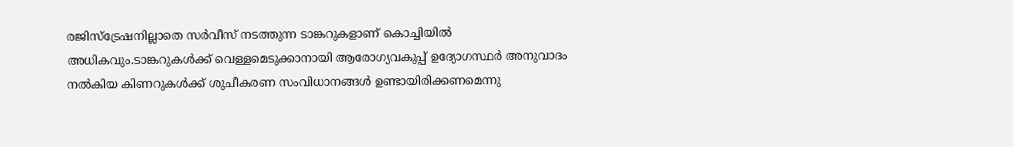രജിസ്‌ട്രേഷനില്ലാതെ സര്‍വീസ് നടത്തുന്ന ടാങ്കറുകളാണ് കൊച്ചിയില്‍ അധികവും.ടാങ്കറുകള്‍ക്ക് വെള്ളമെടുക്കാനായി ആരോഗ്യവകുപ്പ് ഉദ്യോഗസ്ഥര്‍ അനുവാദം നല്‍കിയ കിണറുകള്‍ക്ക് ശുചീകരണ സംവിധാനങ്ങള്‍ ഉണ്ടായിരിക്കണമെന്നു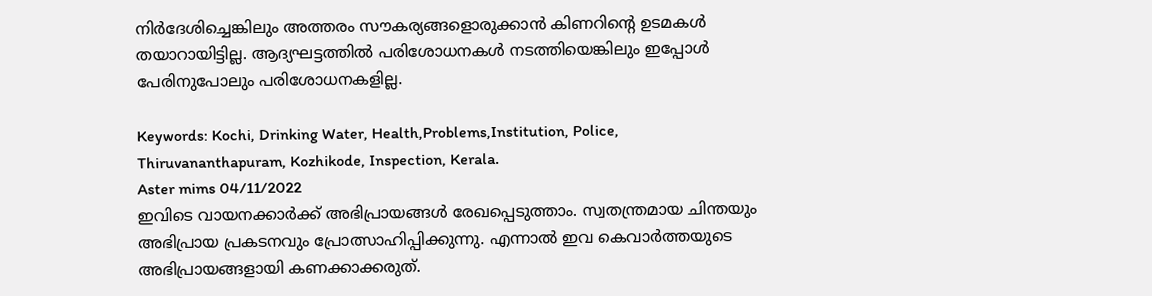നിര്‍ദേശിച്ചെങ്കിലും അത്തരം സൗകര്യങ്ങളൊരുക്കാന്‍ കിണറിന്റെ ഉടമകള്‍ തയാറായിട്ടില്ല. ആദ്യഘട്ടത്തില്‍ പരിശോധനകള്‍ നടത്തിയെങ്കിലും ഇപ്പോള്‍ പേരിനുപോലും പരിശോധനകളില്ല.

Keywords: Kochi, Drinking Water, Health,Problems,Institution, Police, Thiruvananthapuram, Kozhikode, Inspection, Kerala.
Aster mims 04/11/2022
ഇവിടെ വായനക്കാർക്ക് അഭിപ്രായങ്ങൾ രേഖപ്പെടുത്താം. സ്വതന്ത്രമായ ചിന്തയും അഭിപ്രായ പ്രകടനവും പ്രോത്സാഹിപ്പിക്കുന്നു. എന്നാൽ ഇവ കെവാർത്തയുടെ അഭിപ്രായങ്ങളായി കണക്കാക്കരുത്.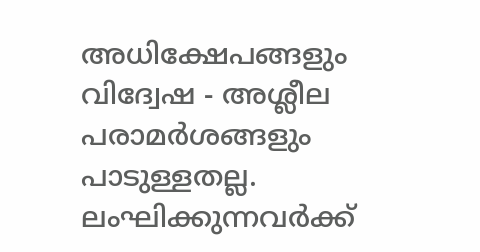അധിക്ഷേപങ്ങളും വിദ്വേഷ - അശ്ലീല പരാമർശങ്ങളും പാടുള്ളതല്ല. ലംഘിക്കുന്നവർക്ക്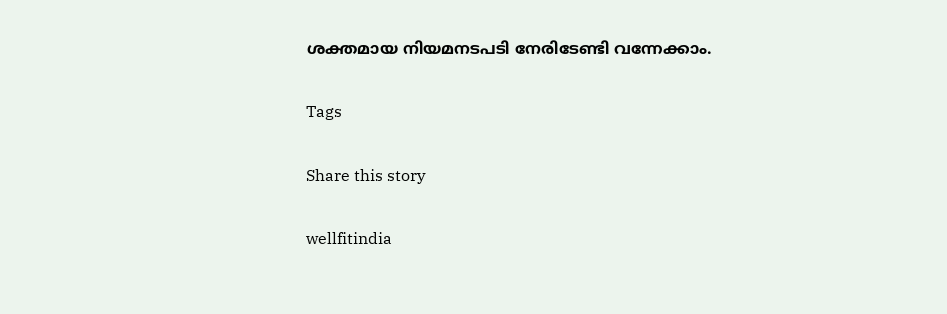ശക്തമായ നിയമനടപടി നേരിടേണ്ടി വന്നേക്കാം.

Tags

Share this story

wellfitindia